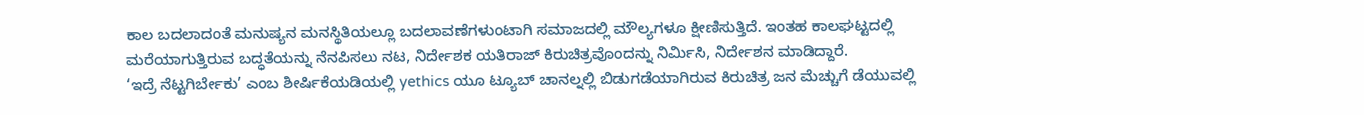ಕಾಲ ಬದಲಾದಂತೆ ಮನುಷ್ಯನ ಮನಸ್ಥಿತಿಯಲ್ಲೂ ಬದಲಾವಣೆಗಳುಂಟಾಗಿ ಸಮಾಜದಲ್ಲಿ ಮೌಲ್ಯಗಳೂ ಕ್ಷೀಣಿಸುತ್ತಿದೆ. ಇಂತಹ ಕಾಲಘಟ್ಟದಲ್ಲಿ ಮರೆಯಾಗುತ್ತಿರುವ ಬದ್ಧತೆಯನ್ನು ನೆನಪಿಸಲು ನಟ, ನಿರ್ದೇಶಕ ಯತಿರಾಜ್ ಕಿರುಚಿತ್ರವೊಂದನ್ನು ನಿರ್ಮಿಸಿ, ನಿರ್ದೇಶನ ಮಾಡಿದ್ದಾರೆ.
‘ಇದ್ರೆ ನೆಟ್ಟಗಿರ್ಬೇಕು’ ಎಂಬ ಶೀರ್ಷಿಕೆಯಡಿಯಲ್ಲಿ yethics ಯೂ ಟ್ಯೂಬ್ ಚಾನಲ್ನಲ್ಲಿ ಬಿಡುಗಡೆಯಾಗಿರುವ ಕಿರುಚಿತ್ರ ಜನ ಮೆಚ್ಚುಗೆ ಡೆಯುವಲ್ಲಿ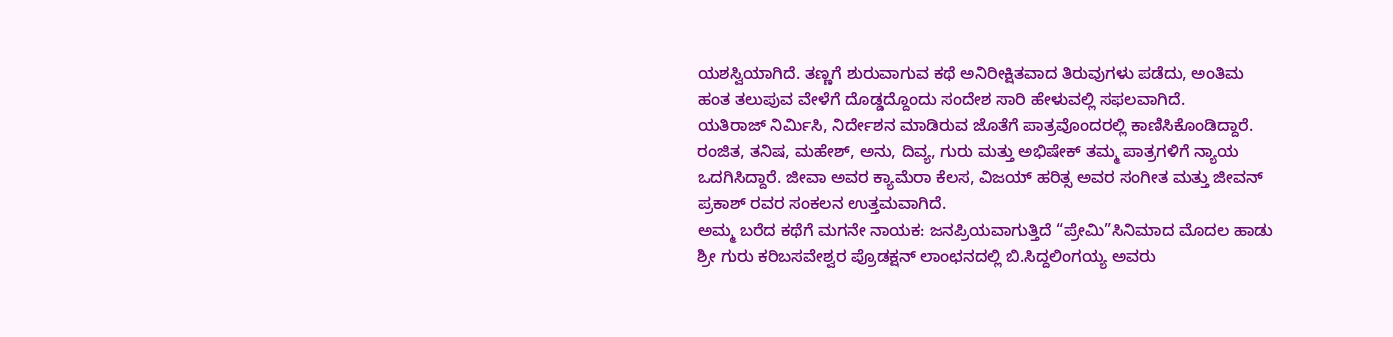ಯಶಸ್ವಿಯಾಗಿದೆ. ತಣ್ಣಗೆ ಶುರುವಾಗುವ ಕಥೆ ಅನಿರೀಕ್ಷಿತವಾದ ತಿರುವುಗಳು ಪಡೆದು, ಅಂತಿಮ ಹಂತ ತಲುಪುವ ವೇಳೆಗೆ ದೊಡ್ಡದ್ದೊಂದು ಸಂದೇಶ ಸಾರಿ ಹೇಳುವಲ್ಲಿ ಸಫಲವಾಗಿದೆ.
ಯತಿರಾಜ್ ನಿರ್ಮಿಸಿ, ನಿರ್ದೇಶನ ಮಾಡಿರುವ ಜೊತೆಗೆ ಪಾತ್ರವೊಂದರಲ್ಲಿ ಕಾಣಿಸಿಕೊಂಡಿದ್ದಾರೆ. ರಂಜಿತ, ತನಿಷ, ಮಹೇಶ್, ಅನು, ದಿವ್ಯ, ಗುರು ಮತ್ತು ಅಭಿಷೇಕ್ ತಮ್ಮ ಪಾತ್ರಗಳಿಗೆ ನ್ಯಾಯ ಒದಗಿಸಿದ್ದಾರೆ. ಜೀವಾ ಅವರ ಕ್ಯಾಮೆರಾ ಕೆಲಸ, ವಿಜಯ್ ಹರಿತ್ಸ ಅವರ ಸಂಗೀತ ಮತ್ತು ಜೀವನ್ ಪ್ರಕಾಶ್ ರವರ ಸಂಕಲನ ಉತ್ತಮವಾಗಿದೆ.
ಅಮ್ಮ ಬರೆದ ಕಥೆಗೆ ಮಗನೇ ನಾಯಕ: ಜನಪ್ರಿಯವಾಗುತ್ತಿದೆ “ಪ್ರೇಮಿ”ಸಿನಿಮಾದ ಮೊದಲ ಹಾಡು
ಶ್ರೀ ಗುರು ಕರಿಬಸವೇಶ್ವರ ಪ್ರೊಡಕ್ಷನ್ ಲಾಂಛನದಲ್ಲಿ ಬಿ.ಸಿದ್ದಲಿಂಗಯ್ಯ ಅವರು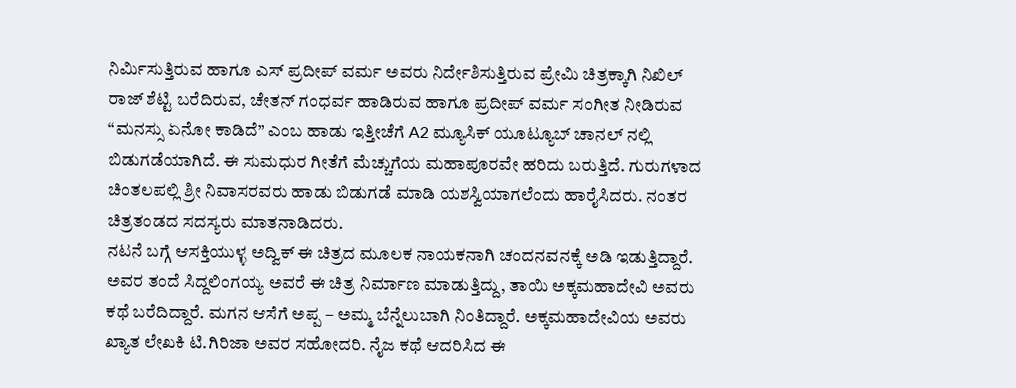ನಿರ್ಮಿಸುತ್ತಿರುವ ಹಾಗೂ ಎಸ್ ಪ್ರದೀಪ್ ವರ್ಮ ಅವರು ನಿರ್ದೇಶಿಸುತ್ತಿರುವ ಪ್ರೇಮಿ ಚಿತ್ರಕ್ಕಾಗಿ ನಿಖಿಲ್ ರಾಜ್ ಶೆಟ್ಟಿ ಬರೆದಿರುವ, ಚೇತನ್ ಗಂಧರ್ವ ಹಾಡಿರುವ ಹಾಗೂ ಪ್ರದೀಪ್ ವರ್ಮ ಸಂಗೀತ ನೀಡಿರುವ “ಮನಸ್ಸು ಏನೋ ಕಾಡಿದೆ” ಎಂಬ ಹಾಡು ಇತ್ತೀಚೆಗೆ A2 ಮ್ಯೂಸಿಕ್ ಯೂಟ್ಯೂಬ್ ಚಾನಲ್ ನಲ್ಲಿ ಬಿಡುಗಡೆಯಾಗಿದೆ. ಈ ಸುಮಧುರ ಗೀತೆಗೆ ಮೆಚ್ಚುಗೆಯ ಮಹಾಪೂರವೇ ಹರಿದು ಬರುತ್ತಿದೆ. ಗುರುಗಳಾದ ಚಿಂತಲಪಲ್ಲಿ ಶ್ರೀ ನಿವಾಸರವರು ಹಾಡು ಬಿಡುಗಡೆ ಮಾಡಿ ಯಶಸ್ವಿಯಾಗಲೆಂದು ಹಾರೈಸಿದರು. ನಂತರ ಚಿತ್ರತಂಡದ ಸದಸ್ಯರು ಮಾತನಾಡಿದರು.
ನಟನೆ ಬಗ್ಗೆ ಆಸಕ್ತಿಯುಳ್ಳ ಅದ್ವಿಕ್ ಈ ಚಿತ್ರದ ಮೂಲಕ ನಾಯಕನಾಗಿ ಚಂದನವನಕ್ಕೆ ಅಡಿ ಇಡುತ್ತಿದ್ದಾರೆ. ಅವರ ತಂದೆ ಸಿದ್ದಲಿಂಗಯ್ಯ ಅವರೆ ಈ ಚಿತ್ರ ನಿರ್ಮಾಣ ಮಾಡುತ್ತಿದ್ದು, ತಾಯಿ ಅಕ್ಕಮಹಾದೇವಿ ಅವರು ಕಥೆ ಬರೆದಿದ್ದಾರೆ. ಮಗನ ಆಸೆಗೆ ಅಪ್ಪ – ಅಮ್ಮ ಬೆನ್ನೆಲುಬಾಗಿ ನಿಂತಿದ್ದಾರೆ. ಅಕ್ಕಮಹಾದೇವಿಯ ಅವರು ಖ್ಯಾತ ಲೇಖಕಿ ಟಿ.ಗಿರಿಜಾ ಅವರ ಸಹೋದರಿ. ನೈಜ ಕಥೆ ಆದರಿಸಿದ ಈ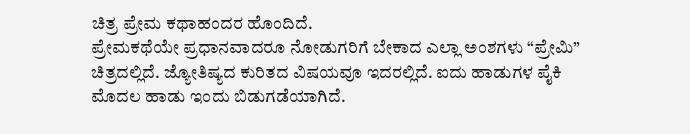ಚಿತ್ರ ಪ್ರೇಮ ಕಥಾಹಂದರ ಹೊಂದಿದೆ.
ಪ್ರೇಮಕಥೆಯೇ ಪ್ರಧಾನವಾದರೂ ನೋಡುಗರಿಗೆ ಬೇಕಾದ ಎಲ್ಲಾ ಅಂಶಗಳು “ಪ್ರೇಮಿ” ಚಿತ್ರದಲ್ಲಿದೆ. ಜ್ಯೋತಿಷ್ಯದ ಕುರಿತದ ವಿಷಯವೂ ಇದರಲ್ಲಿದೆ. ಐದು ಹಾಡುಗಳ ಪೈಕಿ ಮೊದಲ ಹಾಡು ಇಂದು ಬಿಡುಗಡೆಯಾಗಿದೆ.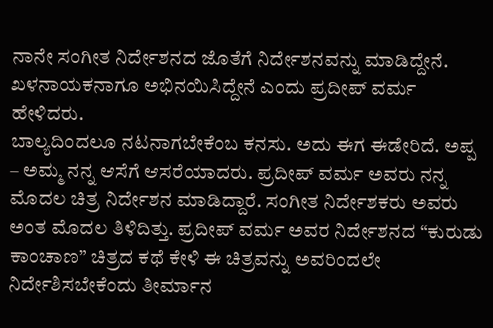ನಾನೇ ಸಂಗೀತ ನಿರ್ದೇಶನದ ಜೊತೆಗೆ ನಿರ್ದೇಶನವನ್ನು ಮಾಡಿದ್ದೇನೆ. ಖಳನಾಯಕನಾಗೂ ಅಭಿನಯಿಸಿದ್ದೇನೆ ಎಂದು ಪ್ರದೀಪ್ ವರ್ಮ ಹೇಳಿದರು.
ಬಾಲ್ಯದಿಂದಲೂ ನಟನಾಗಬೇಕೆಂಬ ಕನಸು. ಅದು ಈಗ ಈಡೇರಿದೆ. ಅಪ್ಪ – ಅಮ್ಮ ನನ್ನ ಆಸೆಗೆ ಆಸರೆಯಾದರು. ಪ್ರದೀಪ್ ವರ್ಮ ಅವರು ನನ್ನ ಮೊದಲ ಚಿತ್ರ ನಿರ್ದೇಶನ ಮಾಡಿದ್ದಾರೆ. ಸಂಗೀತ ನಿರ್ದೇಶಕರು ಅವರು ಅಂತ ಮೊದಲ ತಿಳಿದಿತ್ತು. ಪ್ರದೀಪ್ ವರ್ಮ ಅವರ ನಿರ್ದೇಶನದ “ಕುರುಡು ಕಾಂಚಾಣ” ಚಿತ್ರದ ಕಥೆ ಕೇಳಿ ಈ ಚಿತ್ರವನ್ನು ಅವರಿಂದಲೇ ನಿರ್ದೇಶಿಸಬೇಕೆಂದು ತೀರ್ಮಾನ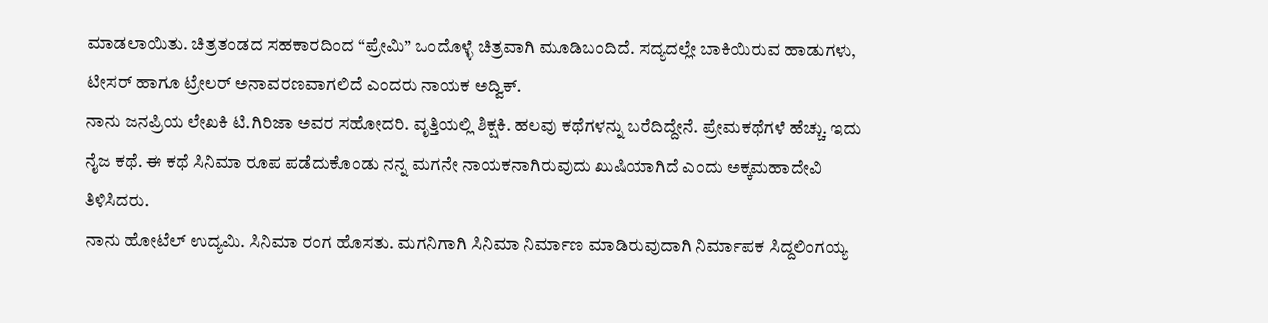ಮಾಡಲಾಯಿತು. ಚಿತ್ರತಂಡದ ಸಹಕಾರದಿಂದ “ಪ್ರೇಮಿ” ಒಂದೊಳ್ಳೆ ಚಿತ್ರವಾಗಿ ಮೂಡಿಬಂದಿದೆ. ಸದ್ಯದಲ್ಲೇ ಬಾಕಿಯಿರುವ ಹಾಡುಗಳು, ಟೀಸರ್ ಹಾಗೂ ಟ್ರೇಲರ್ ಅನಾವರಣವಾಗಲಿದೆ ಎಂದರು ನಾಯಕ ಅದ್ವಿಕ್.
ನಾನು ಜನಪ್ರಿಯ ಲೇಖಕಿ ಟಿ.ಗಿರಿಜಾ ಅವರ ಸಹೋದರಿ. ವೃತ್ತಿಯಲ್ಲಿ ಶಿಕ್ಷಕಿ. ಹಲವು ಕಥೆಗಳನ್ನು ಬರೆದಿದ್ದೇನೆ. ಪ್ರೇಮಕಥೆಗಳೆ ಹೆಚ್ಚು. ಇದು ನೈಜ ಕಥೆ. ಈ ಕಥೆ ಸಿನಿಮಾ ರೂಪ ಪಡೆದುಕೊಂಡು ನನ್ನ ಮಗನೇ ನಾಯಕನಾಗಿರುವುದು ಖುಷಿಯಾಗಿದೆ ಎಂದು ಅಕ್ಕಮಹಾದೇವಿ ತಿಳಿಸಿದರು.
ನಾನು ಹೋಟೆಲ್ ಉದ್ಯಮಿ. ಸಿನಿಮಾ ರಂಗ ಹೊಸತು. ಮಗನಿಗಾಗಿ ಸಿನಿಮಾ ನಿರ್ಮಾಣ ಮಾಡಿರುವುದಾಗಿ ನಿರ್ಮಾಪಕ ಸಿದ್ದಲಿಂಗಯ್ಯ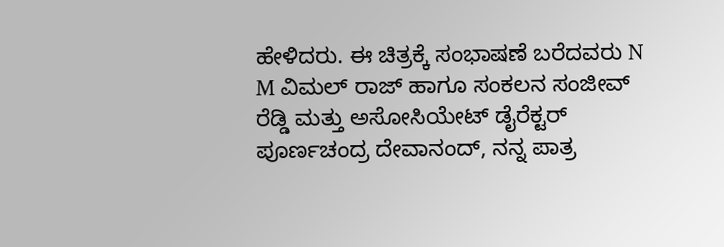ಹೇಳಿದರು. ಈ ಚಿತ್ರಕ್ಕೆ ಸಂಭಾಷಣೆ ಬರೆದವರು N M ವಿಮಲ್ ರಾಜ್ ಹಾಗೂ ಸಂಕಲನ ಸಂಜೀವ್ ರೆಡ್ಡಿ ಮತ್ತು ಅಸೋಸಿಯೇಟ್ ಡೈರೆಕ್ಟರ್ ಪೂರ್ಣಚಂದ್ರ ದೇವಾನಂದ್, ನನ್ನ ಪಾತ್ರ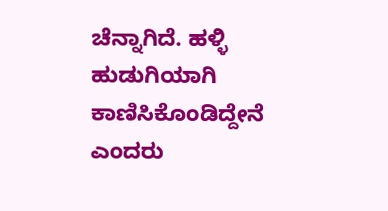ಚೆನ್ನಾಗಿದೆ. ಹಳ್ಳಿ ಹುಡುಗಿಯಾಗಿ ಕಾಣಿಸಿಕೊಂಡಿದ್ದೇನೆ ಎಂದರು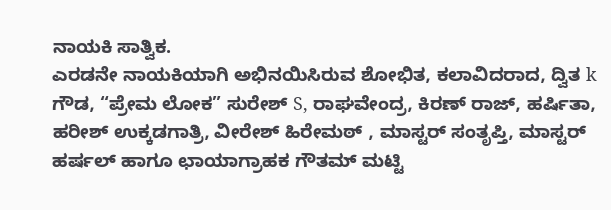ನಾಯಕಿ ಸಾತ್ವಿಕ.
ಎರಡನೇ ನಾಯಕಿಯಾಗಿ ಅಭಿನಯಿಸಿರುವ ಶೋಭಿತ, ಕಲಾವಿದರಾದ, ದ್ವಿತ k ಗೌಡ, “ಪ್ರೇಮ ಲೋಕ” ಸುರೇಶ್ S, ರಾಘವೇಂದ್ರ, ಕಿರಣ್ ರಾಜ್, ಹರ್ಷಿತಾ, ಹರೀಶ್ ಉಕ್ಕಡಗಾತ್ರಿ, ವೀರೇಶ್ ಹಿರೇಮಠ್ , ಮಾಸ್ಟರ್ ಸಂತೃಪ್ತಿ, ಮಾಸ್ಟರ್ ಹರ್ಷಲ್ ಹಾಗೂ ಛಾಯಾಗ್ರಾಹಕ ಗೌತಮ್ ಮಟ್ಟಿ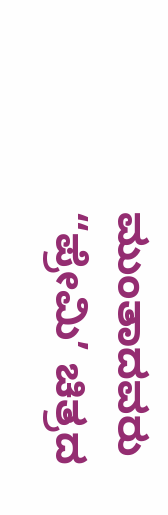ಮುಂತಾದವರು “ಪ್ರೇಮಿ’ ಚಿತ್ರದ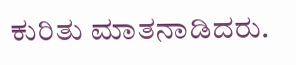ಕುರಿತು ಮಾತನಾಡಿದರು.